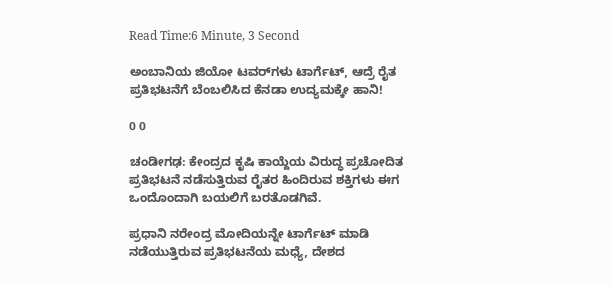Read Time:6 Minute, 3 Second

ಅಂಬಾನಿಯ ಜಿಯೋ ಟವರ್‌ಗಳು ಟಾರ್ಗೆಟ್, ಆದ್ರೆ ರೈತ ಪ್ರತಿಭಟನೆಗೆ ಬೆಂಬಲಿಸಿದ ಕೆನಡಾ ಉದ್ಯಮಕ್ಕೇ ಹಾನಿ!

0 0

ಚಂಡೀಗಢ: ಕೇಂದ್ರದ ಕೃಷಿ ಕಾಯ್ದೆಯ ವಿರುದ್ಧ ಪ್ರಚೋದಿತ ಪ್ರತಿಭಟನೆ ನಡೆಸುತ್ತಿರುವ ರೈತರ ಹಿಂದಿರುವ ಶಕ್ತಿಗಳು ಈಗ ಒಂದೊಂದಾಗಿ ಬಯಲಿಗೆ ಬರತೊಡಗಿವೆ.

ಪ್ರಧಾನಿ ನರೇಂದ್ರ ಮೋದಿಯನ್ನೇ ಟಾರ್ಗೆಟ್ ಮಾಡಿ ನಡೆಯುತ್ತಿರುವ ಪ್ರತಿಭಟನೆಯ ಮಧ್ಯೆ, ದೇಶದ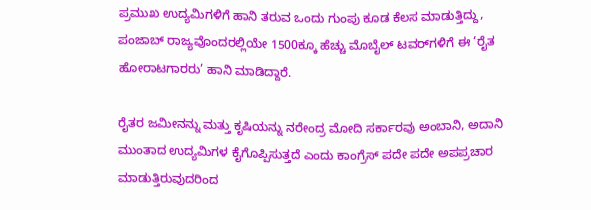ಪ್ರಮುಖ ಉದ್ಯಮಿಗಳಿಗೆ ಹಾನಿ ತರುವ ಒಂದು ಗುಂಪು ಕೂಡ ಕೆಲಸ ಮಾಡುತ್ತಿದ್ದು, ಪಂಜಾಬ್ ರಾಜ್ಯವೊಂದರಲ್ಲಿಯೇ 1500ಕ್ಕೂ ಹೆಚ್ಚು ಮೊಬೈಲ್ ಟವರ್‌ಗಳಿಗೆ ಈ ‘ರೈತ ಹೋರಾಟಗಾರರು’ ಹಾನಿ ಮಾಡಿದ್ದಾರೆ.

ರೈತರ ಜಮೀನನ್ನು ಮತ್ತು ಕೃಷಿಯನ್ನು ನರೇಂದ್ರ ಮೋದಿ ಸರ್ಕಾರವು ಅಂಬಾನಿ, ಅದಾನಿ ಮುಂತಾದ ಉದ್ಯಮಿಗಳ ಕೈಗೊಪ್ಪಿಸುತ್ತದೆ ಎಂದು ಕಾಂಗ್ರೆಸ್ ಪದೇ ಪದೇ ಅಪಪ್ರಚಾರ ಮಾಡುತ್ತಿರುವುದರಿಂದ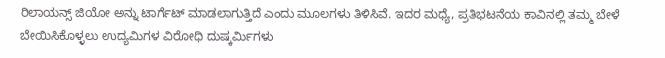ರಿಲಾಯನ್ಸ್ ಜಿಯೋ ಅನ್ನು ಟಾರ್ಗೆಟ್ ಮಾಡಲಾಗುತ್ತಿದೆ ಎಂದು ಮೂಲಗಳು ತಿಳಿಸಿವೆ. ಇದರ ಮಧ್ಯೆ, ಪ್ರತಿಭಟನೆಯ ಕಾವಿನಲ್ಲಿ ತಮ್ಮ ಬೇಳೆ ಬೇಯಿಸಿಕೊಳ್ಳಲು ಉದ್ಯಮಿಗಳ ವಿರೋಧಿ ದುಷ್ಕರ್ಮಿಗಳು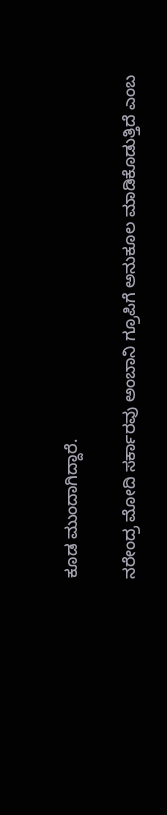ಕೂಡ ಮುಂದಾಗಿದ್ದಾರೆ.

ನರೇಂದ್ರ ಮೋದಿ ಸರ್ಕಾರವು ಅಂಬಾನಿ ಗ್ರೂಪಿಗೆ ಅನುಕೂಲ ಮಾಡಿಕೊಡುತ್ತಿದೆ ಎಂಬ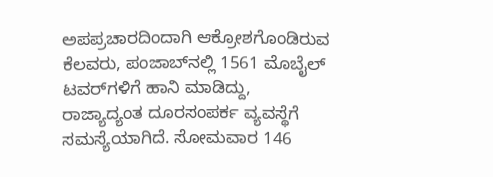ಅಪಪ್ರಚಾರದಿಂದಾಗಿ ಆಕ್ರೋಶಗೊಂಡಿರುವ ಕೆಲವರು, ಪಂಜಾಬ್‌ನಲ್ಲಿ 1561 ಮೊಬೈಲ್ ಟವರ್‌ಗಳಿಗೆ ಹಾನಿ ಮಾಡಿದ್ದು, ರಾಜ್ಯಾದ್ಯಂತ ದೂರಸಂಪರ್ಕ ವ್ಯವಸ್ಥೆಗೆ ಸಮಸ್ಯೆಯಾಗಿದೆ. ಸೋಮವಾರ 146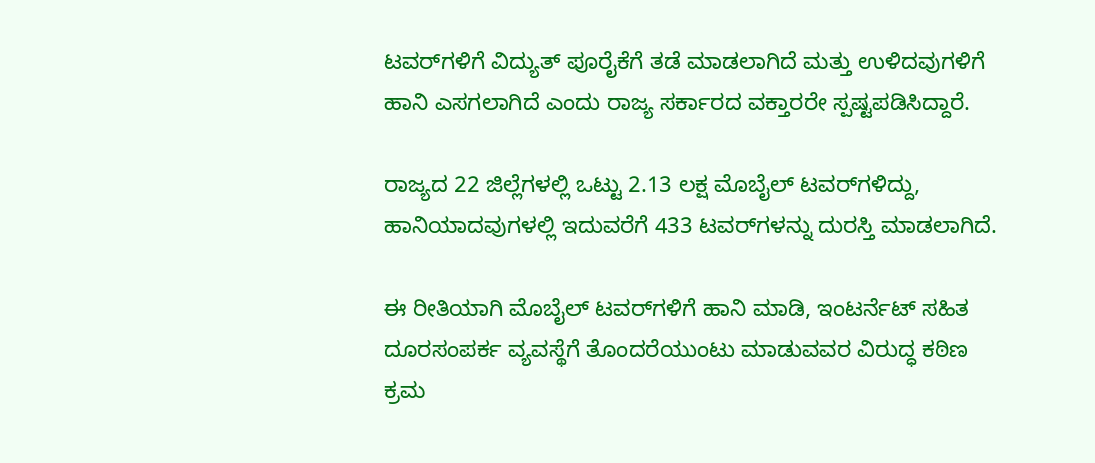ಟವರ್‌ಗಳಿಗೆ ವಿದ್ಯುತ್ ಪೂರೈಕೆಗೆ ತಡೆ ಮಾಡಲಾಗಿದೆ ಮತ್ತು ಉಳಿದವುಗಳಿಗೆ ಹಾನಿ ಎಸಗಲಾಗಿದೆ ಎಂದು ರಾಜ್ಯ ಸರ್ಕಾರದ ವಕ್ತಾರರೇ ಸ್ಪಷ್ಟಪಡಿಸಿದ್ದಾರೆ.

ರಾಜ್ಯದ 22 ಜಿಲ್ಲೆಗಳಲ್ಲಿ ಒಟ್ಟು 2.13 ಲಕ್ಷ ಮೊಬೈಲ್ ಟವರ್‌ಗಳಿದ್ದು, ಹಾನಿಯಾದವುಗಳಲ್ಲಿ ಇದುವರೆಗೆ 433 ಟವರ್‌ಗಳನ್ನು ದುರಸ್ತಿ ಮಾಡಲಾಗಿದೆ.

ಈ ರೀತಿಯಾಗಿ ಮೊಬೈಲ್ ಟವರ್‌ಗಳಿಗೆ ಹಾನಿ ಮಾಡಿ, ಇಂಟರ್ನೆಟ್ ಸಹಿತ ದೂರಸಂಪರ್ಕ ವ್ಯವಸ್ಥೆಗೆ ತೊಂದರೆಯುಂಟು ಮಾಡುವವರ ವಿರುದ್ಧ ಕಠಿಣ ಕ್ರಮ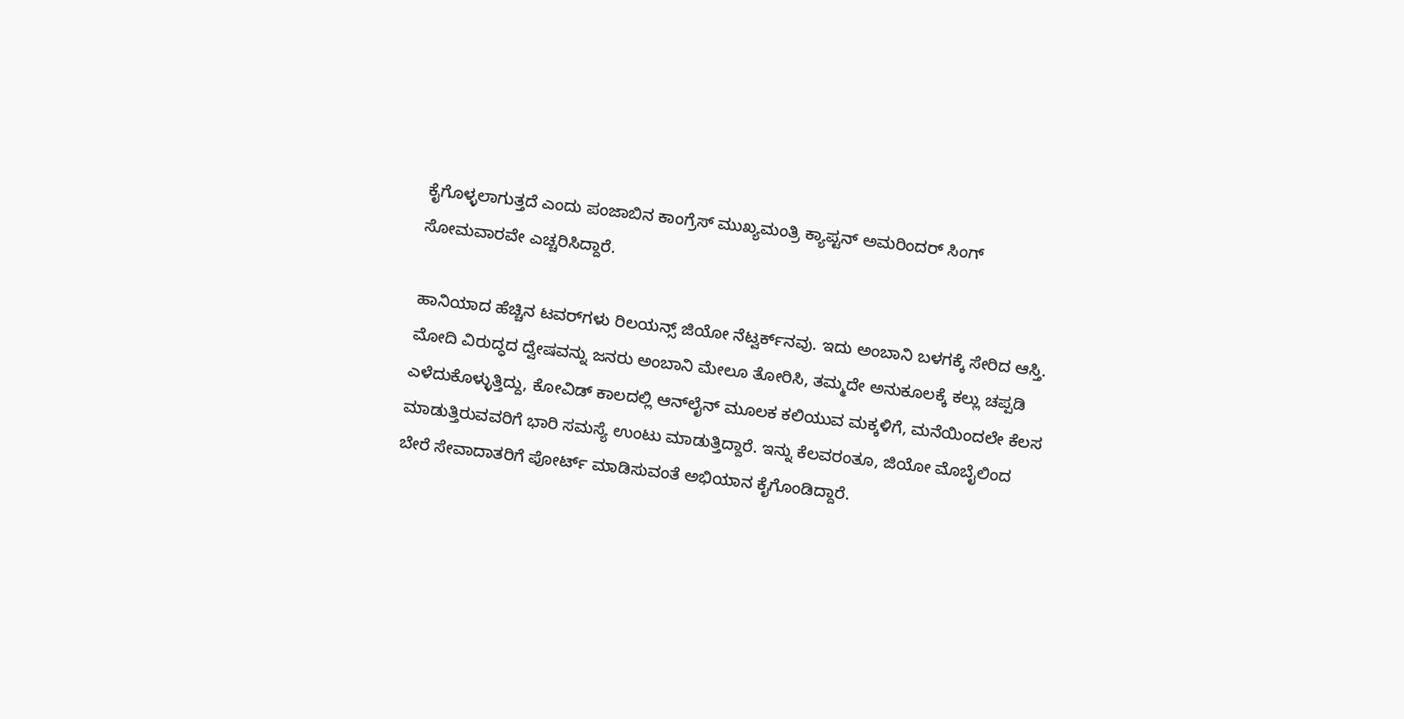ಕೈಗೊಳ್ಳಲಾಗುತ್ತದೆ ಎಂದು ಪಂಜಾಬಿನ ಕಾಂಗ್ರೆಸ್ ಮುಖ್ಯಮಂತ್ರಿ ಕ್ಯಾಪ್ಟನ್ ಅಮರಿಂದರ್ ಸಿಂಗ್ ಸೋಮವಾರವೇ ಎಚ್ಚರಿಸಿದ್ದಾರೆ.

ಹಾನಿಯಾದ ಹೆಚ್ಚಿನ ಟವರ್‌ಗಳು ರಿಲಯನ್ಸ್ ಜಿಯೋ ನೆಟ್ವರ್ಕ್‌ನವು. ಇದು ಅಂಬಾನಿ ಬಳಗಕ್ಕೆ ಸೇರಿದ ಆಸ್ತಿ. ಮೋದಿ ವಿರುದ್ಧದ ದ್ವೇಷವನ್ನು ಜನರು ಅಂಬಾನಿ ಮೇಲೂ ತೋರಿಸಿ, ತಮ್ಮದೇ ಅನುಕೂಲಕ್ಕೆ ಕಲ್ಲು ಚಪ್ಪಡಿ ಎಳೆದುಕೊಳ್ಳುತ್ತಿದ್ದು, ಕೋವಿಡ್ ಕಾಲದಲ್ಲಿ ಆನ್‌ಲೈನ್ ಮೂಲಕ ಕಲಿಯುವ ಮಕ್ಕಳಿಗೆ, ಮನೆಯಿಂದಲೇ ಕೆಲಸ ಮಾಡುತ್ತಿರುವವರಿಗೆ ಭಾರಿ ಸಮಸ್ಯೆ ಉಂಟು ಮಾಡುತ್ತಿದ್ದಾರೆ. ಇನ್ನು ಕೆಲವರಂತೂ, ಜಿಯೋ ಮೊಬೈಲಿಂದ ಬೇರೆ ಸೇವಾದಾತರಿಗೆ ಪೋರ್ಟ್ ಮಾಡಿಸುವಂತೆ ಅಭಿಯಾನ ಕೈಗೊಂಡಿದ್ದಾರೆ.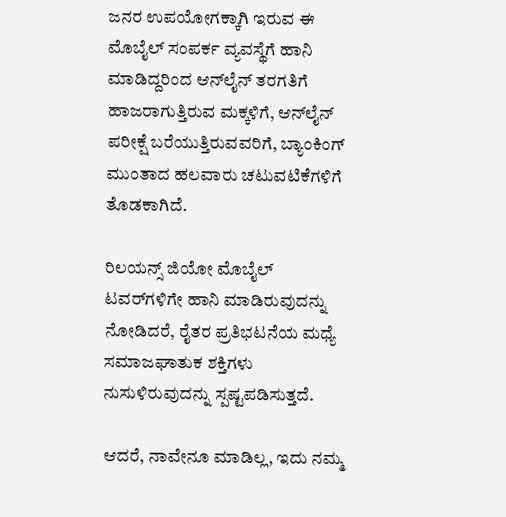ಜನರ ಉಪಯೋಗಕ್ಕಾಗಿ ಇರುವ ಈ ಮೊಬೈಲ್ ಸಂಪರ್ಕ ವ್ಯವಸ್ಥೆಗೆ ಹಾನಿ ಮಾಡಿದ್ದರಿಂದ ಆನ್‌ಲೈನ್ ತರಗತಿಗೆ ಹಾಜರಾಗುತ್ತಿರುವ ಮಕ್ಕಳಿಗೆ, ಆನ್‌ಲೈನ್ ಪರೀಕ್ಷೆ ಬರೆಯುತ್ತಿರುವವರಿಗೆ, ಬ್ಯಾಂಕಿಂಗ್ ಮುಂತಾದ ಹಲವಾರು ಚಟುವಟಿಕೆಗಳಿಗೆ ತೊಡಕಾಗಿದೆ.

ರಿಲಯನ್ಸ್ ಜಿಯೋ ಮೊಬೈಲ್ ಟವರ್‌ಗಳಿಗೇ ಹಾನಿ ಮಾಡಿರುವುದನ್ನು ನೋಡಿದರೆ, ರೈತರ ಪ್ರತಿಭಟನೆಯ ಮಧ್ಯೆ ಸಮಾಜಘಾತುಕ ಶಕ್ತಿಗಳು ನುಸುಳಿರುವುದನ್ನು ಸ್ಪಷ್ಟಪಡಿಸುತ್ತದೆ.

ಆದರೆ, ನಾವೇನೂ ಮಾಡಿಲ್ಲ, ಇದು ನಮ್ಮ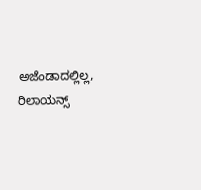ಅಜೆಂಡಾದಲ್ಲಿಲ್ಲ, ರಿಲಾಯನ್ಸ್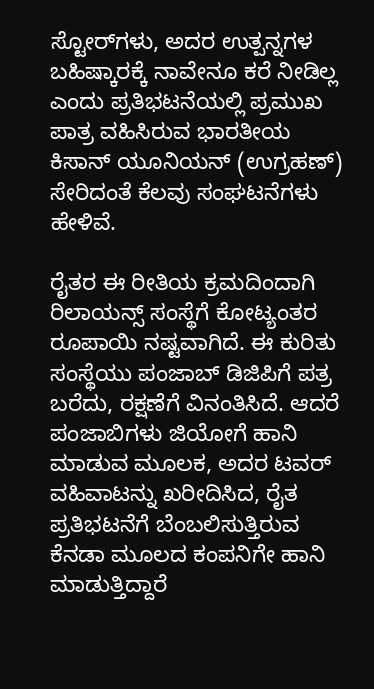ಸ್ಟೋರ್‌ಗಳು, ಅದರ ಉತ್ಪನ್ನಗಳ ಬಹಿಷ್ಕಾರಕ್ಕೆ ನಾವೇನೂ ಕರೆ ನೀಡಿಲ್ಲ ಎಂದು ಪ್ರತಿಭಟನೆಯಲ್ಲಿ ಪ್ರಮುಖ ಪಾತ್ರ ವಹಿಸಿರುವ ಭಾರತೀಯ ಕಿಸಾನ್ ಯೂನಿಯನ್ (ಉಗ್ರಹಣ್) ಸೇರಿದಂತೆ ಕೆಲವು ಸಂಘಟನೆಗಳು ಹೇಳಿವೆ.

ರೈತರ ಈ ರೀತಿಯ ಕ್ರಮದಿಂದಾಗಿ ರಿಲಾಯನ್ಸ್ ಸಂಸ್ಥೆಗೆ ಕೋಟ್ಯಂತರ ರೂಪಾಯಿ ನಷ್ಟವಾಗಿದೆ. ಈ ಕುರಿತು ಸಂಸ್ಥೆಯು ಪಂಜಾಬ್ ಡಿಜಿಪಿಗೆ ಪತ್ರ ಬರೆದು, ರಕ್ಷಣೆಗೆ ವಿನಂತಿಸಿದೆ. ಆದರೆ ಪಂಜಾಬಿಗಳು ಜಿಯೋಗೆ ಹಾನಿ ಮಾಡುವ ಮೂಲಕ, ಅದರ ಟವರ್ ವಹಿವಾಟನ್ನು ಖರೀದಿಸಿದ, ರೈತ ಪ್ರತಿಭಟನೆಗೆ ಬೆಂಬಲಿಸುತ್ತಿರುವ ಕೆನಡಾ ಮೂಲದ ಕಂಪನಿಗೇ ಹಾನಿ ಮಾಡುತ್ತಿದ್ದಾರೆ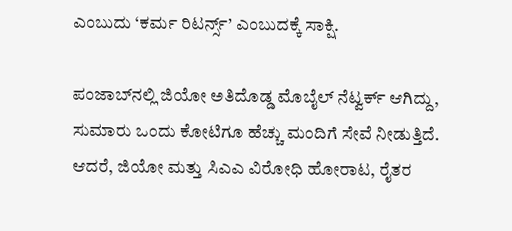ಎಂಬುದು ‘ಕರ್ಮ ರಿಟರ್ನ್ಸ್’ ಎಂಬುದಕ್ಕೆ ಸಾಕ್ಷಿ.

ಪಂಜಾಬ್‌ನಲ್ಲಿ ಜಿಯೋ ಅತಿದೊಡ್ಡ ಮೊಬೈಲ್ ನೆಟ್ವರ್ಕ್ ಆಗಿದ್ದು, ಸುಮಾರು ಒಂದು ಕೋಟಿಗೂ ಹೆಚ್ಚು ಮಂದಿಗೆ ಸೇವೆ ನೀಡುತ್ತಿದೆ. ಆದರೆ, ಜಿಯೋ ಮತ್ತು ಸಿಎಎ ವಿರೋಧಿ ಹೋರಾಟ, ರೈತರ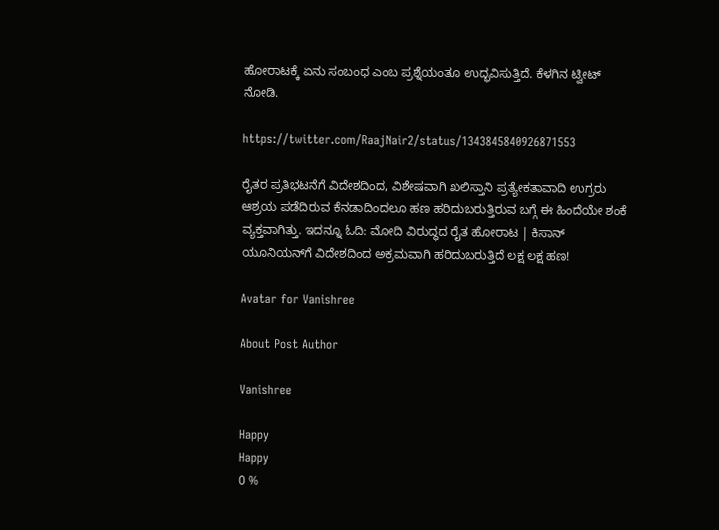ಹೋರಾಟಕ್ಕೆ ಏನು ಸಂಬಂಧ ಎಂಬ ಪ್ರಶ್ನೆಯಂತೂ ಉದ್ಭವಿಸುತ್ತಿದೆ. ಕೆಳಗಿನ ಟ್ವೀಟ್ ನೋಡಿ.

https://twitter.com/RaajNair2/status/1343845840926871553

ರೈತರ ಪ್ರತಿಭಟನೆಗೆ ವಿದೇಶದಿಂದ, ವಿಶೇಷವಾಗಿ ಖಲಿಸ್ತಾನಿ ಪ್ರತ್ಯೇಕತಾವಾದಿ ಉಗ್ರರು ಆಶ್ರಯ ಪಡೆದಿರುವ ಕೆನಡಾದಿಂದಲೂ ಹಣ ಹರಿದುಬರುತ್ತಿರುವ ಬಗ್ಗೆ ಈ ಹಿಂದೆಯೇ ಶಂಕೆ ವ್ಯಕ್ತವಾಗಿತ್ತು. ಇದನ್ನೂ ಓದಿ: ಮೋದಿ ವಿರುದ್ಧದ ರೈತ ಹೋರಾಟ | ಕಿಸಾನ್ ಯೂನಿಯನ್‌ಗೆ ವಿದೇಶದಿಂದ ಅಕ್ರಮವಾಗಿ ಹರಿದುಬರುತ್ತಿದೆ ಲಕ್ಷ ಲಕ್ಷ ಹಣ!

Avatar for Vanishree

About Post Author

Vanishree

Happy
Happy
0 %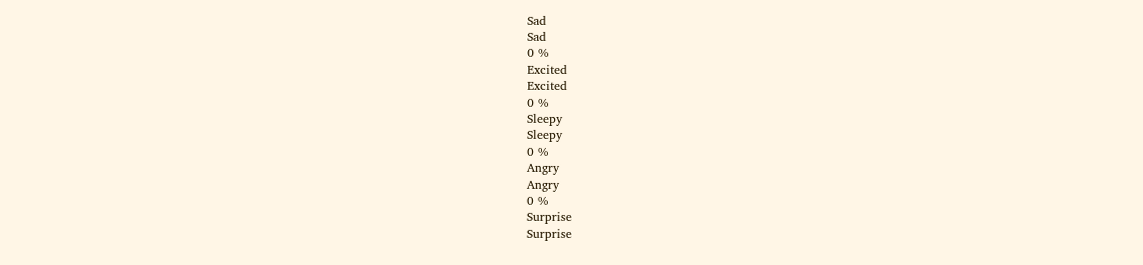Sad
Sad
0 %
Excited
Excited
0 %
Sleepy
Sleepy
0 %
Angry
Angry
0 %
Surprise
Surprise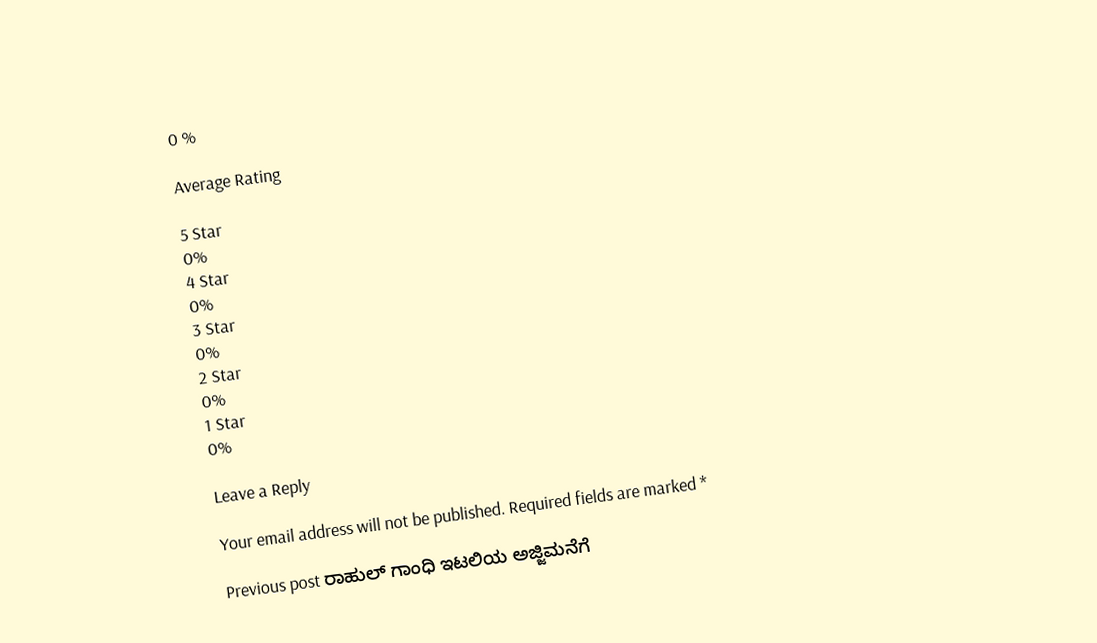0 %

Average Rating

5 Star
0%
4 Star
0%
3 Star
0%
2 Star
0%
1 Star
0%

Leave a Reply

Your email address will not be published. Required fields are marked *

Previous post ರಾಹುಲ್ ಗಾಂಧಿ ಇಟಲಿಯ ಅಜ್ಜಿಮನೆಗೆ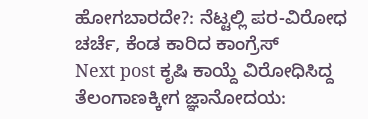ಹೋಗಬಾರದೇ?: ನೆಟ್ಟಲ್ಲಿ ಪರ-ವಿರೋಧ ಚರ್ಚೆ, ಕೆಂಡ ಕಾರಿದ ಕಾಂಗ್ರೆಸ್
Next post ಕೃಷಿ ಕಾಯ್ದೆ ವಿರೋಧಿಸಿದ್ದ ತೆಲಂಗಾಣಕ್ಕೀಗ ಜ್ಞಾನೋದಯ: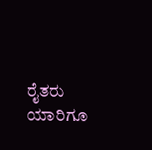ರೈತರು ಯಾರಿಗೂ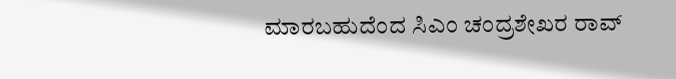ಮಾರಬಹುದೆಂದ ಸಿಎಂ ಚಂದ್ರಶೇಖರ ರಾವ್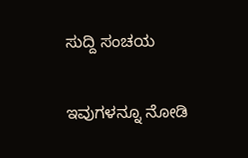ಸುದ್ದಿ ಸಂಚಯ

ಇವುಗಳನ್ನೂ ನೋಡಿ